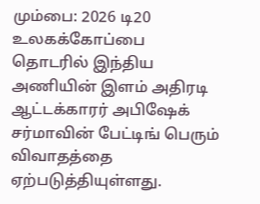மும்பை: 2026 டி20 உலகக்கோப்பை தொடரில் இந்திய அணியின் இளம் அதிரடி ஆட்டக்காரர் அபிஷேக் சர்மாவின் பேட்டிங் பெரும் விவாதத்தை ஏற்படுத்தியுள்ளது.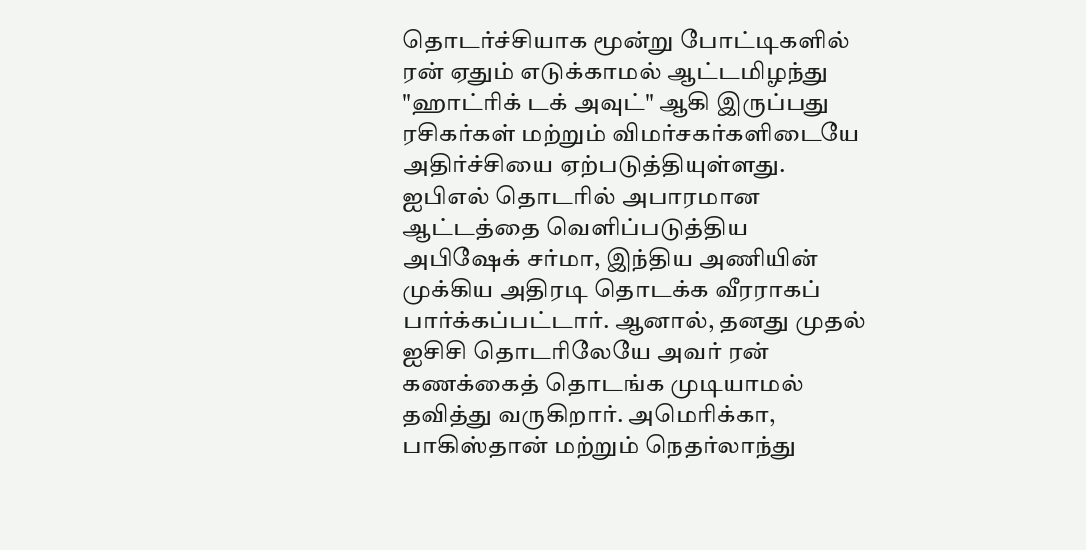தொடர்ச்சியாக மூன்று போட்டிகளில் ரன் ஏதும் எடுக்காமல் ஆட்டமிழந்து "ஹாட்ரிக் டக் அவுட்" ஆகி இருப்பது ரசிகர்கள் மற்றும் விமர்சகர்களிடையே அதிர்ச்சியை ஏற்படுத்தியுள்ளது.
ஐபிஎல் தொடரில் அபாரமான ஆட்டத்தை வெளிப்படுத்திய அபிஷேக் சர்மா, இந்திய அணியின் முக்கிய அதிரடி தொடக்க வீரராகப் பார்க்கப்பட்டார். ஆனால், தனது முதல் ஐசிசி தொடரிலேயே அவர் ரன் கணக்கைத் தொடங்க முடியாமல் தவித்து வருகிறார். அமெரிக்கா, பாகிஸ்தான் மற்றும் நெதர்லாந்து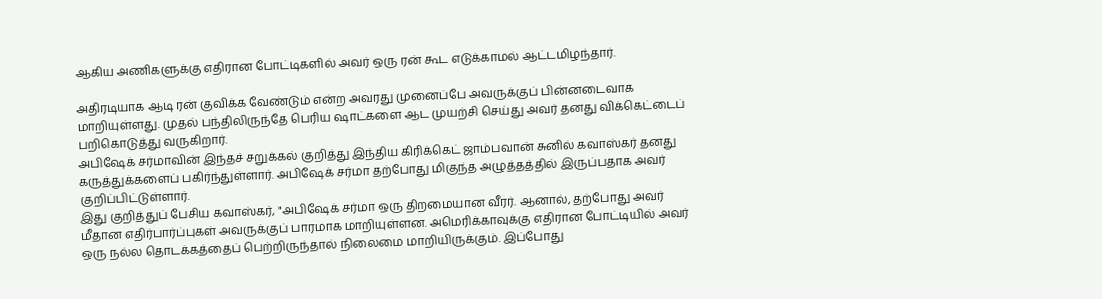ஆகிய அணிகளுக்கு எதிரான போட்டிகளில் அவர் ஒரு ரன் கூட எடுக்காமல் ஆட்டமிழந்தார்.

அதிரடியாக ஆடி ரன் குவிக்க வேண்டும் என்ற அவரது முனைப்பே அவருக்குப் பின்னடைவாக மாறியுள்ளது. முதல் பந்திலிருந்தே பெரிய ஷாட்களை ஆட முயற்சி செய்து அவர் தனது விக்கெட்டைப் பறிகொடுத்து வருகிறார்.
அபிஷேக் சர்மாவின் இந்தச் சறுக்கல் குறித்து இந்திய கிரிக்கெட் ஜாம்பவான் சுனில் கவாஸ்கர் தனது கருத்துக்களைப் பகிர்ந்துள்ளார். அபிஷேக் சர்மா தற்போது மிகுந்த அழுத்தத்தில் இருப்பதாக அவர் குறிப்பிட்டுள்ளார்.
இது குறித்துப் பேசிய கவாஸ்கர், "அபிஷேக் சர்மா ஒரு திறமையான வீரர். ஆனால், தற்போது அவர் மீதான எதிர்பார்ப்புகள் அவருக்குப் பாரமாக மாறியுள்ளன. அமெரிக்காவுக்கு எதிரான போட்டியில் அவர் ஒரு நல்ல தொடக்கத்தைப் பெற்றிருந்தால் நிலைமை மாறியிருக்கும். இப்போது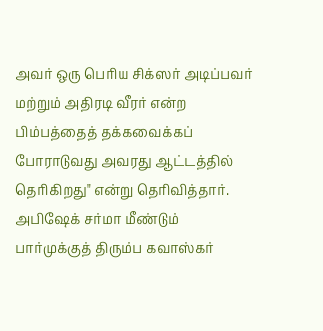அவர் ஒரு பெரிய சிக்ஸர் அடிப்பவர் மற்றும் அதிரடி வீரர் என்ற பிம்பத்தைத் தக்கவைக்கப் போராடுவது அவரது ஆட்டத்தில் தெரிகிறது" என்று தெரிவித்தார்.
அபிஷேக் சர்மா மீண்டும் பார்முக்குத் திரும்ப கவாஸ்கர்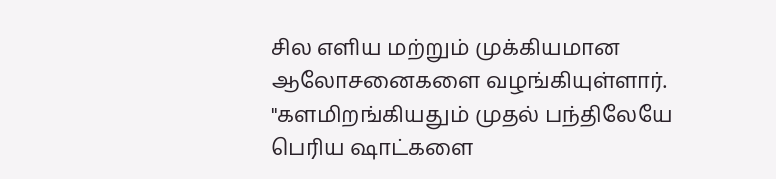சில எளிய மற்றும் முக்கியமான ஆலோசனைகளை வழங்கியுள்ளார். "களமிறங்கியதும் முதல் பந்திலேயே பெரிய ஷாட்களை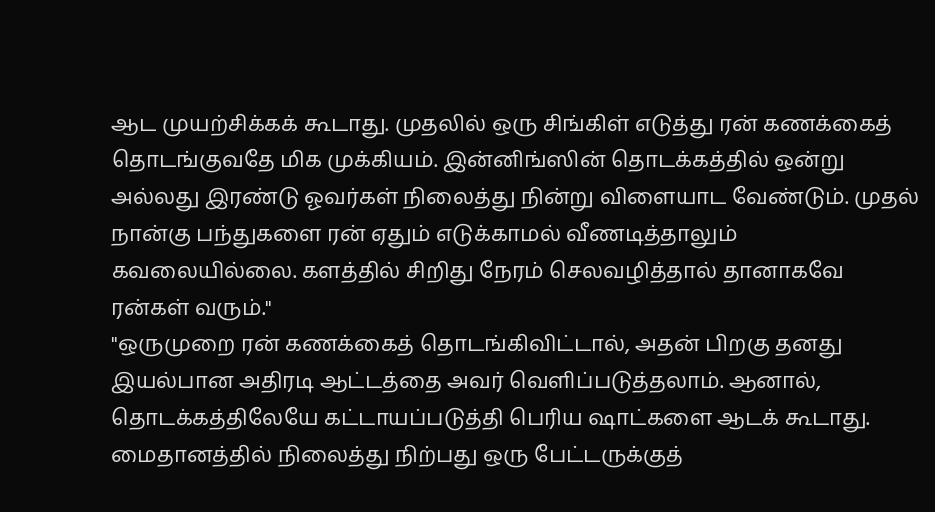ஆட முயற்சிக்கக் கூடாது. முதலில் ஒரு சிங்கிள் எடுத்து ரன் கணக்கைத் தொடங்குவதே மிக முக்கியம். இன்னிங்ஸின் தொடக்கத்தில் ஒன்று அல்லது இரண்டு ஓவர்கள் நிலைத்து நின்று விளையாட வேண்டும். முதல் நான்கு பந்துகளை ரன் ஏதும் எடுக்காமல் வீணடித்தாலும் கவலையில்லை. களத்தில் சிறிது நேரம் செலவழித்தால் தானாகவே ரன்கள் வரும்."
"ஒருமுறை ரன் கணக்கைத் தொடங்கிவிட்டால், அதன் பிறகு தனது இயல்பான அதிரடி ஆட்டத்தை அவர் வெளிப்படுத்தலாம். ஆனால், தொடக்கத்திலேயே கட்டாயப்படுத்தி பெரிய ஷாட்களை ஆடக் கூடாது. மைதானத்தில் நிலைத்து நிற்பது ஒரு பேட்டருக்குத்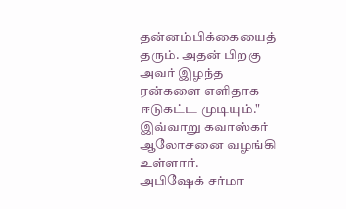தன்னம்பிக்கையைத் தரும். அதன் பிறகு அவர் இழந்த ரன்களை எளிதாக ஈடுகட்ட முடியும்." இவ்வாறு கவாஸ்கர் ஆலோசனை வழங்கி உள்ளார்.
அபிஷேக் சர்மா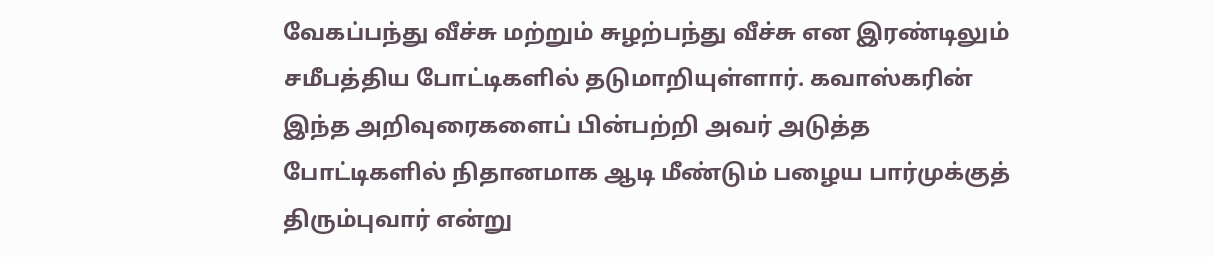வேகப்பந்து வீச்சு மற்றும் சுழற்பந்து வீச்சு என இரண்டிலும் சமீபத்திய போட்டிகளில் தடுமாறியுள்ளார். கவாஸ்கரின் இந்த அறிவுரைகளைப் பின்பற்றி அவர் அடுத்த போட்டிகளில் நிதானமாக ஆடி மீண்டும் பழைய பார்முக்குத் திரும்புவார் என்று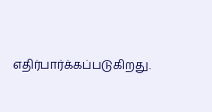எதிர்பார்க்கப்படுகிறது.